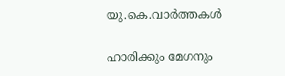യു.കെ.വാര്‍ത്തകള്‍

ഹാരിക്കും മേഗനും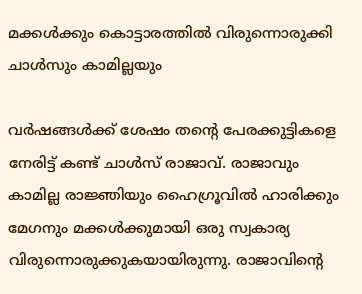മക്കള്‍ക്കും കൊട്ടാരത്തില്‍ വിരുന്നൊരുക്കി ചാള്‍സും കാമില്ലയും

വര്‍ഷങ്ങള്‍ക്ക് ശേഷം തന്റെ പേരക്കുട്ടികളെ നേരിട്ട് കണ്ട് ചാള്‍സ് രാജാവ്. രാജാവും കാമില്ല രാജ്ഞിയും ഹൈഗ്രൂവില്‍ ഹാരിക്കും മേഗനും മക്കള്‍ക്കുമായി ഒരു സ്വകാര്യ വിരുന്നൊരുക്കുകയായിരുന്നു. രാജാവിന്റെ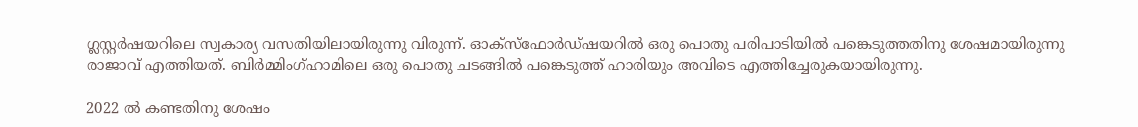ഗ്ലസ്റ്റര്‍ഷയറിലെ സ്വകാര്യ വസതിയിലായിരുന്നു വിരുന്ന്. ഓക്‌സ്‌ഫോര്‍ഡ്ഷയറില്‍ ഒരു പൊതു പരിപാടിയില്‍ പങ്കെടുത്തതിനു ശേഷമായിരുന്നു രാജാവ് എത്തിയത്. ബിര്‍മ്മിംഗ്ഹാമിലെ ഒരു പൊതു ചടങ്ങില്‍ പങ്കെടുത്ത് ഹാരിയും അവിടെ എത്തിച്ചേരുകയായിരുന്നു.

2022 ല്‍ കണ്ടതിനു ശേഷം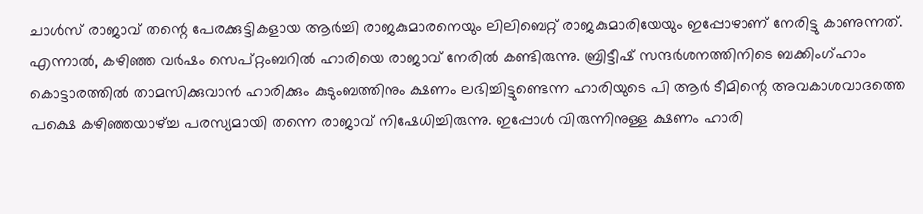ചാള്‍സ് രാജാവ് തന്റെ പേരക്കുട്ടികളായ ആര്‍ച്ചി രാജകുമാരനെയും ലിലിബെറ്റ് രാജകുമാരിയേയും ഇപ്പോഴാണ് നേരിട്ടു കാണുന്നത്. എന്നാല്‍, കഴിഞ്ഞ വര്‍ഷം സെപ്റ്റംബറില്‍ ഹാരിയെ രാജാവ് നേരില്‍ കണ്ടിരുന്നു. ബ്രിട്ടീഷ് സന്ദര്‍ശനത്തിനിടെ ബക്കിംഗ്ഹാം കൊട്ടാരത്തില്‍ താമസിക്കുവാന്‍ ഹാരിക്കും കുടുംബത്തിനും ക്ഷണം ലഭിച്ചിട്ടുണ്ടെന്ന ഹാരിയുടെ പി ആര്‍ ടീമിന്റെ അവകാശവാദത്തെ പക്ഷെ കഴിഞ്ഞയാഴ്ച്ച പരസ്യമായി തന്നെ രാജാവ് നിഷേധിച്ചിരുന്നു. ഇപ്പോള്‍ വിരുന്നിനുള്ള ക്ഷണം ഹാരി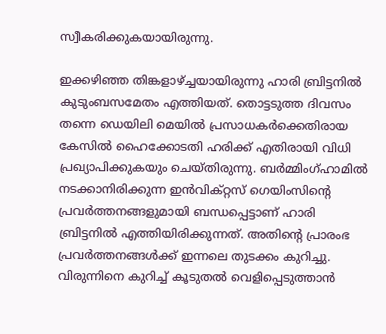സ്വീകരിക്കുകയായിരുന്നു.

ഇക്കഴിഞ്ഞ തിങ്കളാഴ്ച്ചയായിരുന്നു ഹാരി ബ്രിട്ടനില്‍ കുടുംബസമേതം എത്തിയത്. തൊട്ടടുത്ത ദിവസം തന്നെ ഡെയിലി മെയില്‍ പ്രസാധകര്‍ക്കെതിരായ കേസില്‍ ഹൈക്കോടതി ഹരിക്ക് എതിരായി വിധി പ്രഖ്യാപിക്കുകയും ചെയ്തിരുന്നു. ബര്‍മ്മിംഗ്ഹാമില്‍ നടക്കാനിരിക്കുന്ന ഇന്‍വിക്റ്റസ് ഗെയിംസിന്റെ പ്രവര്‍ത്തനങ്ങളുമായി ബന്ധപ്പെട്ടാണ് ഹാരി ബ്രിട്ടനില്‍ എത്തിയിരിക്കുന്നത്. അതിന്റെ പ്രാരംഭ പ്രവര്‍ത്തനങ്ങള്‍ക്ക് ഇന്നലെ തുടക്കം കുറിച്ചു. വിരുന്നിനെ കുറിച്ച് കൂടുതല്‍ വെളിപ്പെടുത്താന്‍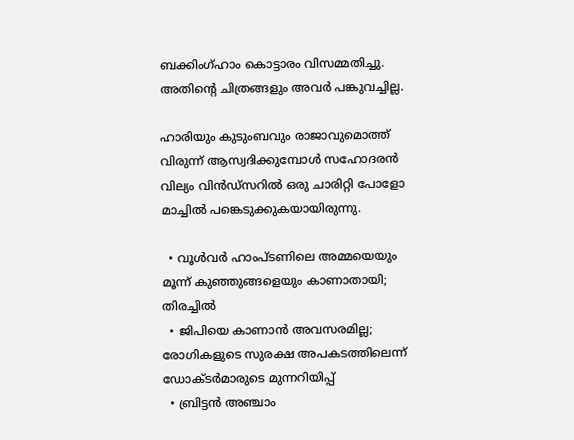ബക്കിംഗ്ഹാം കൊട്ടാരം വിസമ്മതിച്ചു. അതിന്റെ ചിത്രങ്ങളും അവര്‍ പങ്കുവച്ചില്ല.

ഹാരിയും കുടുംബവും രാജാവുമൊത്ത് വിരുന്ന് ആസ്വദിക്കുമ്പോള്‍ സഹോദരന്‍ വില്യം വിന്‍ഡ്‌സറില്‍ ഒരു ചാരിറ്റി പോളോ മാച്ചില്‍ പങ്കെടുക്കുകയായിരുന്നു.

  • വൂള്‍വര്‍ ഹാംപ്ടണിലെ അമ്മയെയും മൂന്ന് കുഞ്ഞുങ്ങളെയും കാണാതായി; തിരച്ചില്‍
  • ജിപിയെ കാണാന്‍ അവസരമില്ല; രോഗികളുടെ സുരക്ഷ അപകടത്തിലെന്ന് ഡോക്ടര്‍മാരുടെ മുന്നറിയിപ്പ്
  • ബ്രിട്ടന്‍ അഞ്ചാം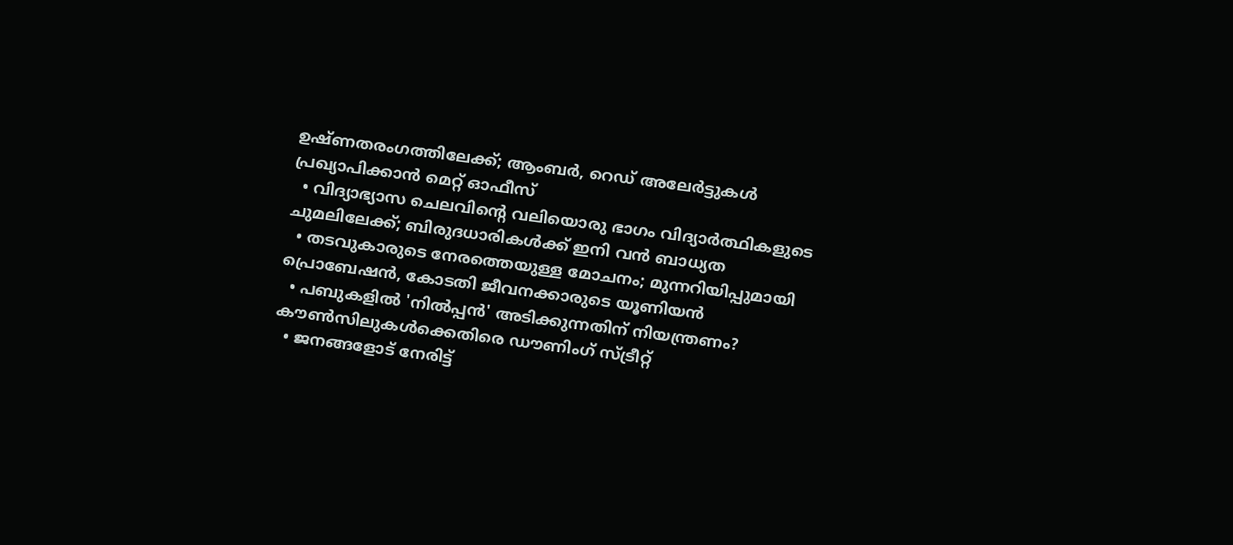ഉഷ്ണതരംഗത്തിലേക്ക്; ആംബര്‍, റെഡ് അലേര്‍ട്ടുകള്‍ പ്രഖ്യാപിക്കാന്‍ മെറ്റ് ഓഫീസ്
  • വിദ്യാഭ്യാസ ചെലവിന്റെ വലിയൊരു ഭാഗം വിദ്യാര്‍ത്ഥികളുടെ ചുമലിലേക്ക്; ബിരുദധാരികള്‍ക്ക് ഇനി വന്‍ ബാധ്യത
  • തടവുകാരുടെ നേരത്തെയുള്ള മോചനം; മുന്നറിയിപ്പുമായി പ്രൊബേഷന്‍, കോടതി ജീവനക്കാരുടെ യൂണിയന്‍
  • പബുകളില്‍ 'നില്‍പ്പന്‍' അടിക്കുന്നതിന് നിയന്ത്രണം? കൗണ്‍സിലുകള്‍ക്കെതിരെ ഡൗണിംഗ് സ്ട്രീറ്റ്
  • ജനങ്ങളോട് നേരിട്ട്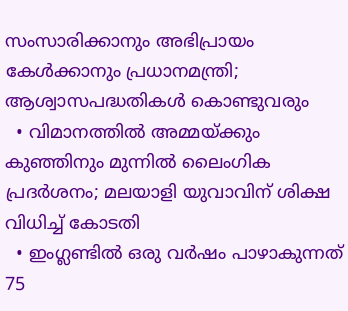സംസാരിക്കാനും അഭിപ്രായം കേള്‍ക്കാനും പ്രധാനമന്ത്രി; ആശ്വാസപദ്ധതികള്‍ കൊണ്ടുവരും
  • വിമാനത്തില്‍ അമ്മയ്ക്കും കുഞ്ഞിനും മുന്നില്‍ ലൈംഗിക പ്രദര്‍ശനം; മലയാളി യുവാവിന് ശിക്ഷ വിധിച്ച് കോടതി
  • ഇംഗ്ലണ്ടില്‍ ഒരു വര്‍ഷം പാഴാകുന്നത് 75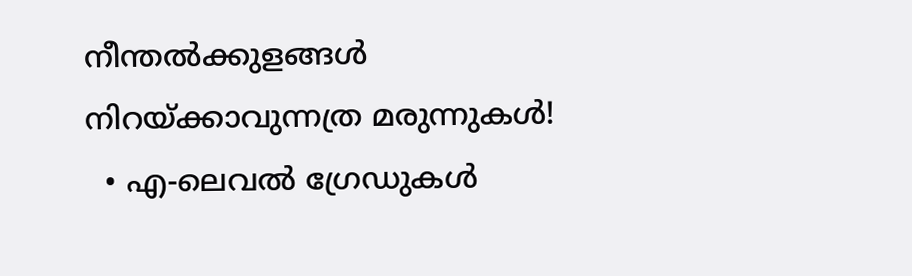നീന്തല്‍ക്കുളങ്ങള്‍ നിറയ്ക്കാവുന്നത്ര മരുന്നുകള്‍!
  • എ-ലെവല്‍ ഗ്രേഡുകള്‍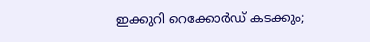ഇക്കുറി റെക്കോര്‍ഡ് കടക്കും;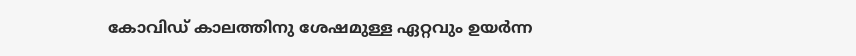കോവിഡ് കാലത്തിനു ശേഷമുള്ള ഏറ്റവും ഉയര്‍ന്ന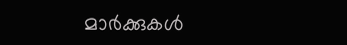മാര്‍ക്കുകള്‍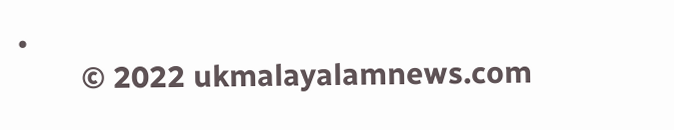•
        © 2022 ukmalayalamnews.com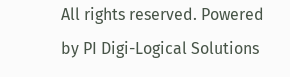All rights reserved. Powered by PI Digi-Logical Solutions